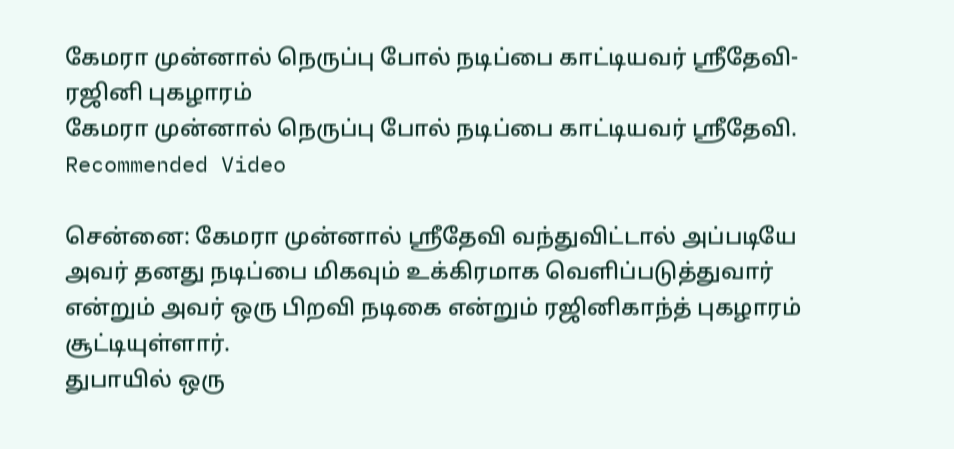கேமரா முன்னால் நெருப்பு போல் நடிப்பை காட்டியவர் ஸ்ரீதேவி- ரஜினி புகழாரம்
கேமரா முன்னால் நெருப்பு போல் நடிப்பை காட்டியவர் ஸ்ரீதேவி.
Recommended Video

சென்னை: கேமரா முன்னால் ஸ்ரீதேவி வந்துவிட்டால் அப்படியே அவர் தனது நடிப்பை மிகவும் உக்கிரமாக வெளிப்படுத்துவார் என்றும் அவர் ஒரு பிறவி நடிகை என்றும் ரஜினிகாந்த் புகழாரம் சூட்டியுள்ளார்.
துபாயில் ஒரு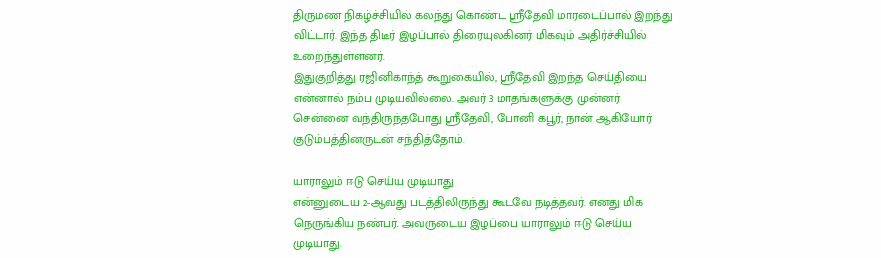திருமண நிகழ்ச்சியில் கலந்து கொண்ட ஸ்ரீதேவி மாரடைப்பால் இறந்து விட்டார். இந்த திடீர் இழப்பால் திரையுலகினர் மிகவும் அதிர்ச்சியில் உறைந்துள்ளனர்.
இதுகுறித்து ரஜினிகாந்த் கூறுகையில், ஸ்ரீதேவி இறந்த செய்தியை என்னால் நம்ப முடியவில்லை. அவர் 3 மாதங்களுக்கு முன்னர் சென்னை வந்திருந்தபோது ஸ்ரீதேவி, போனி கபூர், நான் ஆகியோர் குடும்பத்தினருடன் சந்தித்தோம்.

யாராலும் ஈடு செய்ய முடியாது
என்னுடைய 2-ஆவது படத்திலிருந்து கூடவே நடித்தவர். எனது மிக நெருங்கிய நண்பர். அவருடைய இழப்பை யாராலும் ஈடு செய்ய முடியாது.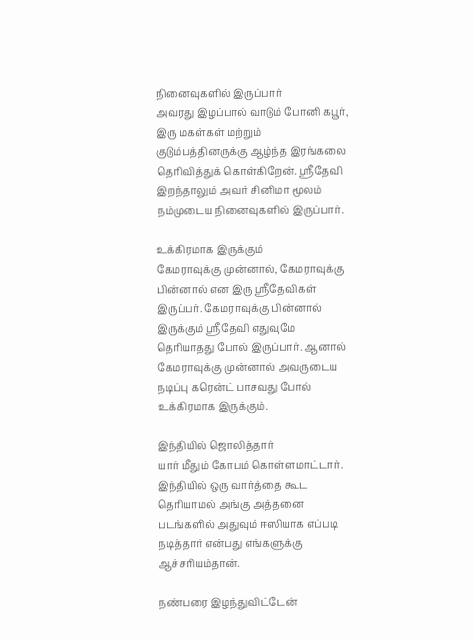நினைவுகளில் இருப்பார்
அவரது இழப்பால் வாடும் போனி கபூர், இரு மகள்கள் மற்றும் குடும்பத்தினருக்கு ஆழ்ந்த இரங்கலை தெரிவித்துக் கொள்கிறேன். ஸ்ரீதேவி இறந்தாலும் அவர் சினிமா மூலம் நம்முடைய நினைவுகளில் இருப்பார்.

உக்கிரமாக இருக்கும்
கேமராவுக்கு முன்னால், கேமராவுக்கு பின்னால் என இரு ஸ்ரீதேவிகள் இருப்பர். கேமராவுக்கு பின்னால் இருக்கும் ஸ்ரீதேவி எதுவுமே தெரியாதது போல் இருப்பார். ஆனால் கேமராவுக்கு முன்னால் அவருடைய நடிப்பு கரென்ட் பாசவது போல் உக்கிரமாக இருக்கும்.

இந்தியில் ஜொலித்தார்
யார் மீதும் கோபம் கொள்ளமாட்டார். இந்தியில் ஒரு வார்த்தை கூட தெரியாமல் அங்கு அத்தனை படங்களில் அதுவும் ஈஸியாக எப்படி நடித்தார் என்பது எங்களுக்கு ஆச்சரியம்தான்.

நண்பரை இழந்துவிட்டேன்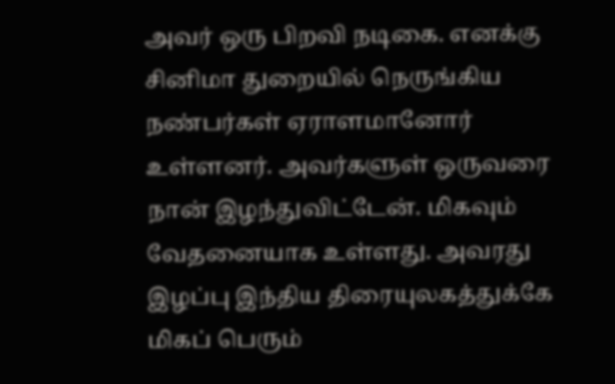அவர் ஒரு பிறவி நடிகை. எனக்கு சினிமா துறையில் நெருங்கிய நண்பர்கள் ஏராளமானோர் உள்ளனர். அவர்களுள் ஒருவரை நான் இழந்துவிட்டேன். மிகவும் வேதனையாக உள்ளது. அவரது இழப்பு இந்திய திரையுலகத்துக்கே மிகப் பெரும்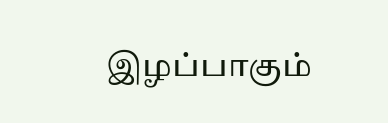இழப்பாகும்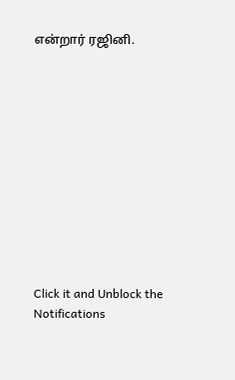என்றார் ரஜினி.












Click it and Unblock the Notifications